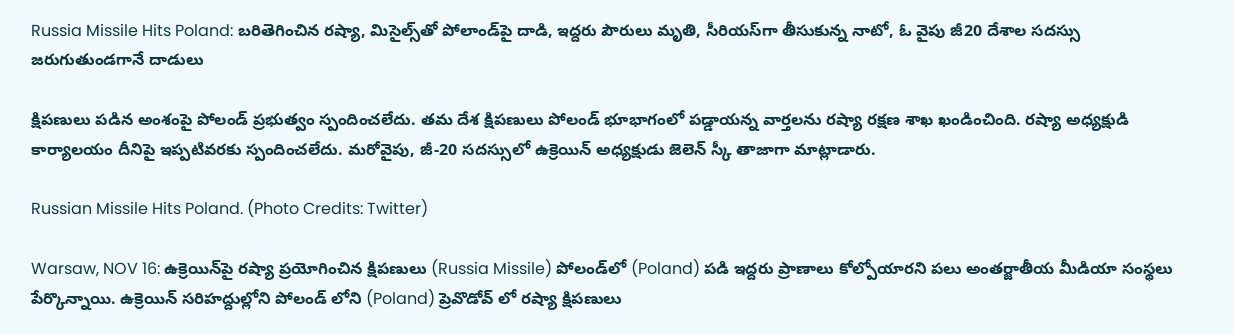Russia Missile Hits Poland: బరితెగించిన రష్యా, మిసైల్స్‌తో పోలాండ్‌పై దాడి, ఇద్దరు పౌరులు మృతి, సీరియస్‌గా తీసుకున్న నాటో, ఓ వైపు జీ20 దేశాల సదస్సు జరుగుతుండగానే దాడులు

క్షిపణులు పడిన అంశంపై పోలండ్‌ ప్రభుత్వం స్పందించలేదు. తమ దేశ క్షిపణులు పోలండ్ భూభాగంలో పడ్డాయన్న వార్తలను రష్యా రక్షణ శాఖ ఖండించింది. రష్యా అధ్యక్షుడి కార్యాలయం దీనిపై ఇప్పటివరకు స్పందించలేదు. మరోవైపు, జీ-20 సదస్సులో ఉక్రెయిన్‌ అధ్యక్షుడు జెలెన్‌ స్కీ తాజాగా మాట్లాడారు.

Russian Missile Hits Poland. (Photo Credits: Twitter)

Warsaw, NOV 16: ఉక్రెయిన్‌పై రష్యా ప్రయోగించిన క్షిపణులు (Russia Missile) పోలండ్‌లో (Poland) పడి ఇద్దరు ప్రాణాలు కోల్పోయారని పలు అంతర్జాతీయ మీడియా సంస్థలు పేర్కొన్నాయి. ఉక్రెయిన్‌ సరిహద్దుల్లోని పోలండ్ లోని (Poland) ప్రెవొడోవ్ లో రష్యా క్షిపణులు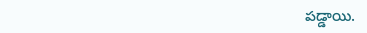పడ్డాయి.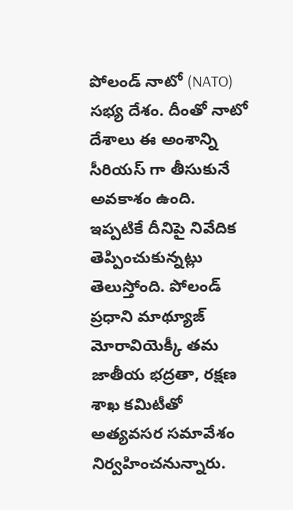పోలండ్ నాటో (NATO) సభ్య దేశం. దీంతో నాటో దేశాలు ఈ అంశాన్ని సీరియస్ గా తీసుకునే అవకాశం ఉంది. ఇప్పటికే దీనిపై నివేదిక తెప్పించుకున్నట్లు తెలుస్తోంది. పోలండ్ ప్రధాని మాథ్యూజ్ మోరావియెక్కీ తమ జాతీయ భద్రతా, రక్షణ శాఖ కమిటీతో అత్యవసర సమావేశం నిర్వహించనున్నారు.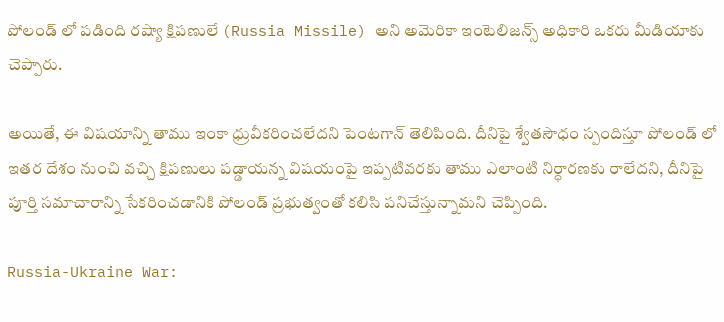పోలండ్ లో పడింది రష్యా క్షిపణులే (Russia Missile) అని అమెరికా ఇంటెలిజన్స్ అధికారి ఒకరు మీడియాకు చెప్పారు.

అయితే, ఈ విషయాన్ని తాము ఇంకా ధ్రువీకరించలేదని పెంటగాన్ తెలిపింది. దీనిపై శ్వేతసౌధం స్పందిస్తూ పోలండ్ లో ఇతర దేశం నుంచి వచ్చి క్షిపణులు పడ్డాయన్న విషయంపై ఇప్పటివరకు తాము ఎలాంటి నిర్ధారణకు రాలేదని, దీనిపై పూర్తి సమాచారాన్ని సేకరించడానికి పోలండ్ ప్రభుత్వంతో కలిసి పనిచేస్తున్నామని చెప్పింది.

Russia-Ukraine War: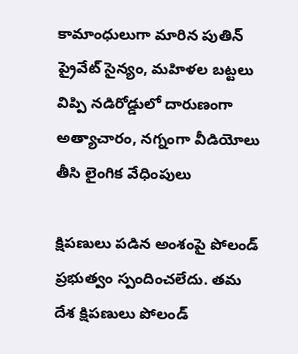కామాంధులుగా మారిన పుతిన్ ప్రైవేట్ సైన్యం, మహిళల బట్టలు విప్పి నడిరోడ్డులో దారుణంగా అత్యాచారం, నగ్నంగా వీడియోలు తీసి లైంగిక వేధింపులు

క్షిపణులు పడిన అంశంపై పోలండ్‌ ప్రభుత్వం స్పందించలేదు. తమ దేశ క్షిపణులు పోలండ్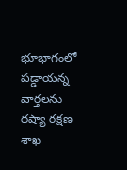భూభాగంలో పడ్డాయన్న వార్తలను రష్యా రక్షణ శాఖ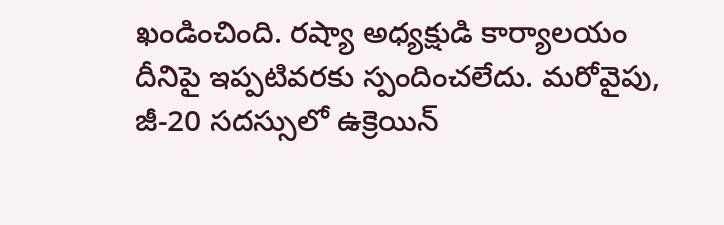ఖండించింది. రష్యా అధ్యక్షుడి కార్యాలయం దీనిపై ఇప్పటివరకు స్పందించలేదు. మరోవైపు, జీ-20 సదస్సులో ఉక్రెయిన్‌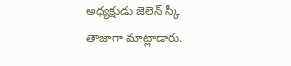అధ్యక్షుడు జెలెన్‌ స్కీ తాజాగా మాట్లాడారు.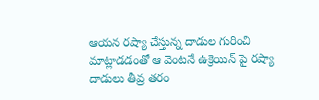ఆయన రష్యా చేస్తున్న దాడుల గురించి మాట్లాడడంతో ఆ వెంటనే ఉక్రెయిన్ పై రష్యా దాడులు తీవ్ర తరం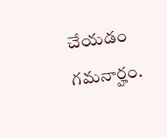చేయడం గమనార్హం.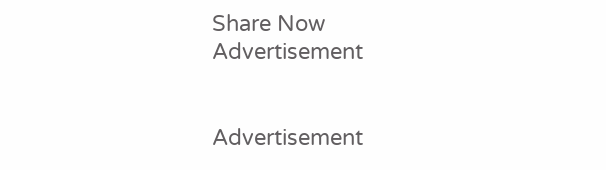Share Now
Advertisement


Advertisement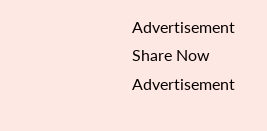Advertisement
Share Now
Advertisement